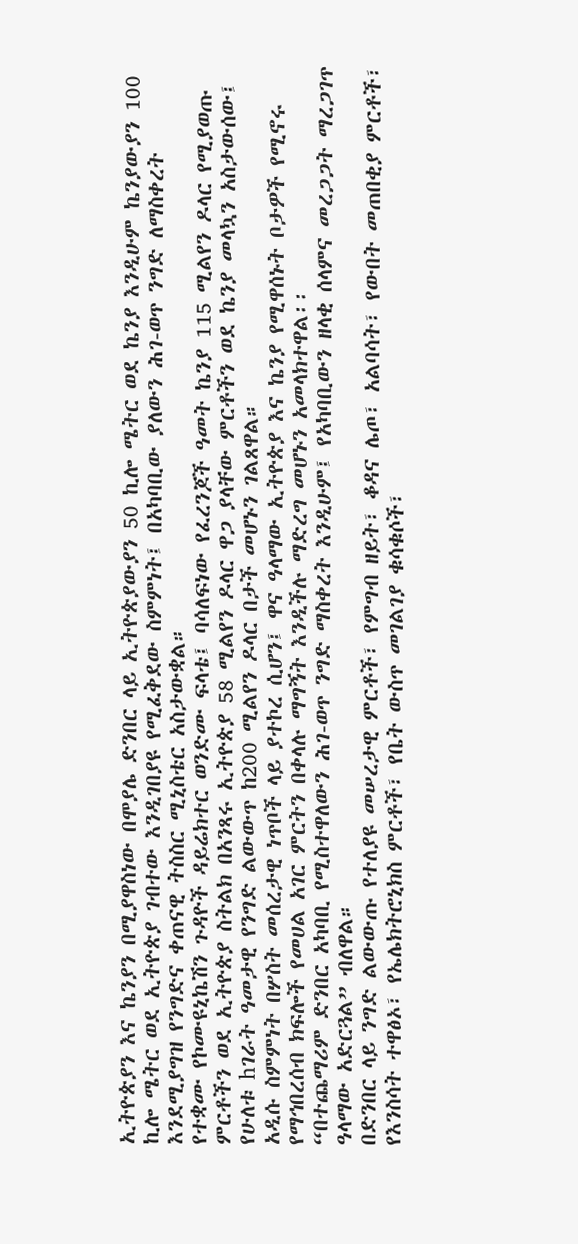ኢትዮጵያን እና ኬንያን በሚያዋስነው በሞያሌ ድንበር ላይ ኢትዮጵያውያን 50 ኪሎ ሜትር ወደ ኬንያ እንዲሁም ኬንያውያን 100 ኪሎ ሜትር ወደ ኢትዮጵያ ገብተው እንዲገበያዩ የሚፈቅደው ስምምነት፤ በአካባቢው ያለውን ሕገ-ወጥ ንግድ ለማስቀረት እንደሚያግዝ የንግድና ቀጠናዊ ትስስር ሚኒስቴር አስታውቋል።
የተቋሙ የኮሙዩኒኬሽን ጉዳዮች ዳይሬክተር ወንድሙ ፍላቴ፤ ባሳለፍነው የፈረንጆች ዓመት ኬንያ 115 ሚልየን ዶላር የሚያወጡ ምርቶችን ወደ ኢትዮጵያ ስትልክ በአንጻሩ ኢትዮጵያ 58 ሚልየን ዶላር ዋጋ ያላቸው ምርቶችን ወደ ኬንያ መላኳን አስታውሰው፤ የሁለቱ hገራት ዓመታዊ የንግድ ልውውጥ ከ200 ሚልየን ዶላር በታች መሆኑን ገልጸዋል።
አዲሱ ስምምነት በሦስት መሰረታዊ ነጥቦች ላይ ያተኮረ ሲሆን፤ ዋና ዓላማው ኢትዮጵያ እና ኬንያ የሚዋሰኑት ቦታዎች የሚኖሩ የማኅበረሰብ ክፍሎች የመሀል አገር ምርትን በቀላሉ ማግኝት እንዲችሉ ማድረግ መሆኑን አመላክተዋል፡፡
“በተጨማሪም ድንበር አካባቢ የሚስተዋለውን ሕገ-ወጥ ንግድ ማስቀረት እንዲሁም፤ የአካባቢውን ዘላቂ ሰላምና መረጋጋት ማረጋገጥ ዓላማው አድርጓል” ብለዋል።
በድንበር ላይ ንግድ ልውውጡ የተለያዩ መሠረታዊ ምርቶች፣ የምግብ ዘይት፣ ቆዳና ሌጦ፣ አልባሳት፣ የውበት መጠበቂያ ምርቶች፣ የእንስሳት ተዋፅኦ፣ የኤሌክትሮኒክስ ምርቶች፣ የቤት ውስጥ መገልገያ ቁሳቁሶች፣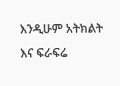እንዲሁም አትክልት እና ፍራፍሬ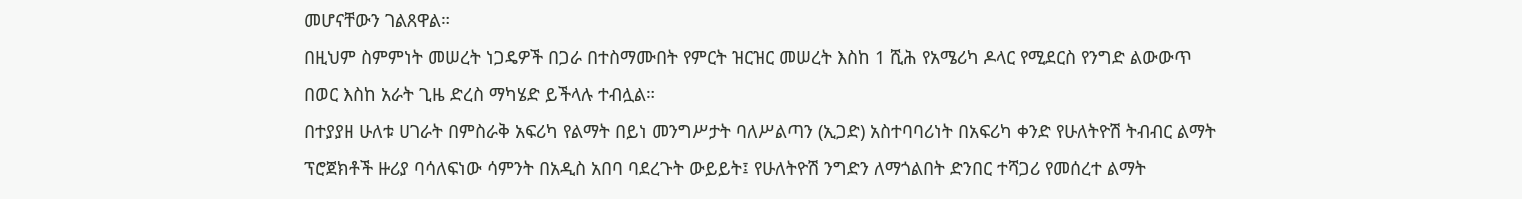መሆናቸውን ገልጸዋል።
በዚህም ስምምነት መሠረት ነጋዴዎች በጋራ በተስማሙበት የምርት ዝርዝር መሠረት እስከ 1 ሺሕ የአሜሪካ ዶላር የሚደርስ የንግድ ልውውጥ በወር እስከ አራት ጊዜ ድረስ ማካሄድ ይችላሉ ተብሏል።
በተያያዘ ሁለቱ ሀገራት በምስራቅ አፍሪካ የልማት በይነ መንግሥታት ባለሥልጣን (ኢጋድ) አስተባባሪነት በአፍሪካ ቀንድ የሁለትዮሽ ትብብር ልማት ፕሮጀክቶች ዙሪያ ባሳለፍነው ሳምንት በአዲስ አበባ ባደረጉት ውይይት፤ የሁለትዮሽ ንግድን ለማጎልበት ድንበር ተሻጋሪ የመሰረተ ልማት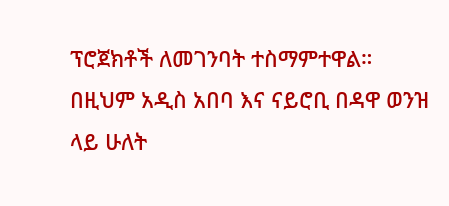ፕሮጀክቶች ለመገንባት ተስማምተዋል።
በዚህም አዲስ አበባ እና ናይሮቢ በዳዋ ወንዝ ላይ ሁለት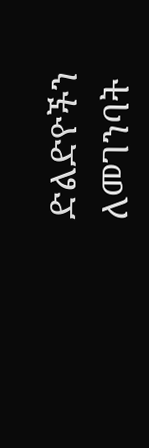ድልድዮችን ለመገንባት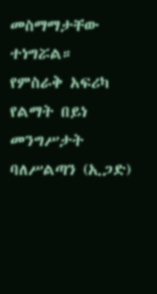መስማማታቸው ተነግሯል።
የምስራቅ አፍሪካ የልማት በይነ መንግሥታት ባለሥልጣን (ኢጋድ)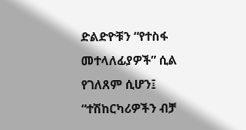ድልድዮቹን “የተስፋ መተላለፊያዎች” ሲል የገለጸም ሲሆን፤ “ተሽከርካሪዎችን ብቻ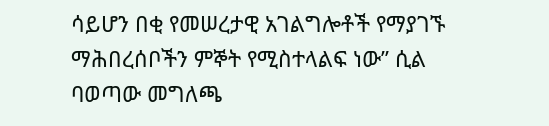ሳይሆን በቂ የመሠረታዊ አገልግሎቶች የማያገኙ ማሕበረሰቦችን ምኞት የሚስተላልፍ ነው” ሲል ባወጣው መግለጫ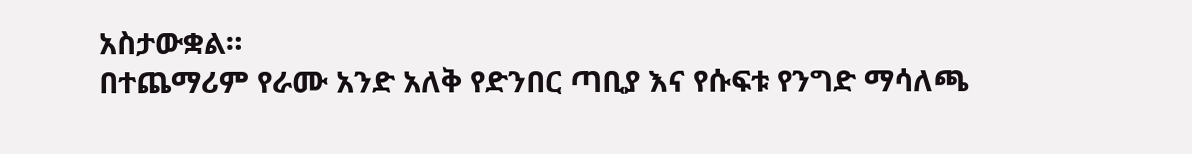አስታውቋል።
በተጨማሪም የራሙ አንድ አለቅ የድንበር ጣቢያ እና የሱፍቱ የንግድ ማሳለጫ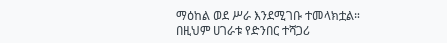ማዕከል ወደ ሥራ እንደሚገቡ ተመላክቷል።
በዚህም ሀገራቱ የድንበር ተሻጋሪ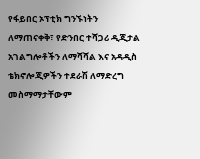የፋይበር ኦፕቲክ ግንኙነትን ለማጠናቀቅ፣ የድንበር ተሻጋሪ ዲጂታል አገልግሎቶችን ለማሻሻል እና አዳዲስ ቴክኖሎጂዎችን ተደራሽ ለማድረግ መስማማታቸውም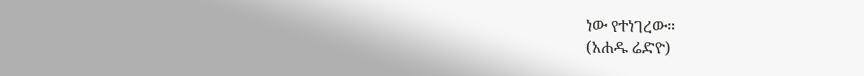ነው የተነገረው።
(አሐዱ ሬድዮ)